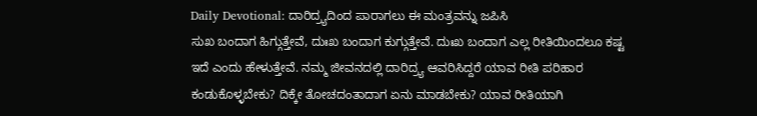Daily Devotional: ದಾರಿದ್ರ್ಯದಿಂದ ಪಾರಾಗಲು ಈ ಮಂತ್ರವನ್ನು ಜಪಿಸಿ
ಸುಖ ಬಂದಾಗ ಹಿಗ್ಗುತ್ತೇವೆ, ದುಃಖ ಬಂದಾಗ ಕುಗ್ಗುತ್ತೇವೆ. ದುಃಖ ಬಂದಾಗ ಎಲ್ಲ ರೀತಿಯಿಂದಲೂ ಕಷ್ಟ ಇದೆ ಎಂದು ಹೇಳುತ್ತೇವೆ. ನಮ್ಮ ಜೀವನದಲ್ಲಿ ದಾರಿದ್ರ್ಯ ಆವರಿಸಿದ್ದರೆ ಯಾವ ರೀತಿ ಪರಿಹಾರ ಕಂಡುಕೊಳ್ಳಬೇಕು? ದಿಕ್ಕೇ ತೋಚದಂತಾದಾಗ ಏನು ಮಾಡಬೇಕು? ಯಾವ ರೀತಿಯಾಗಿ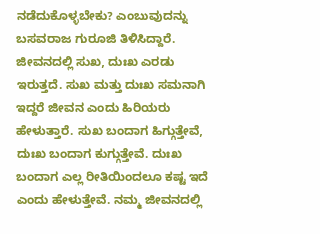ನಡೆದುಕೊಳ್ಳಬೇಕು? ಎಂಬುವುದನ್ನು ಬಸವರಾಜ ಗುರೂಜಿ ತಿಳಿಸಿದ್ದಾರೆ.
ಜೀವನದಲ್ಲಿ ಸುಖ, ದುಃಖ ಎರಡು ಇರುತ್ತದೆ. ಸುಖ ಮತ್ತು ದುಃಖ ಸಮನಾಗಿ ಇದ್ದರೆ ಜೀವನ ಎಂದು ಹಿರಿಯರು ಹೇಳುತ್ತಾರೆ. ಸುಖ ಬಂದಾಗ ಹಿಗ್ಗುತ್ತೇವೆ, ದುಃಖ ಬಂದಾಗ ಕುಗ್ಗುತ್ತೇವೆ. ದುಃಖ ಬಂದಾಗ ಎಲ್ಲ ರೀತಿಯಿಂದಲೂ ಕಷ್ಟ ಇದೆ ಎಂದು ಹೇಳುತ್ತೇವೆ. ನಮ್ಮ ಜೀವನದಲ್ಲಿ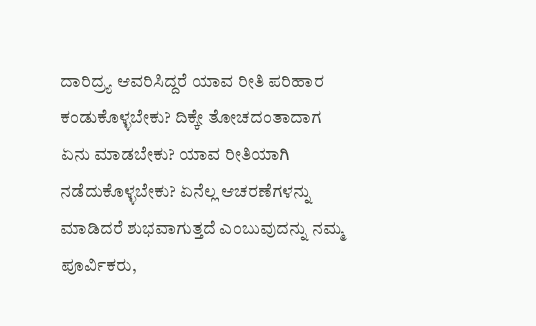ದಾರಿದ್ರ್ಯ ಆವರಿಸಿದ್ದರೆ ಯಾವ ರೀತಿ ಪರಿಹಾರ ಕಂಡುಕೊಳ್ಳಬೇಕು? ದಿಕ್ಕೇ ತೋಚದಂತಾದಾಗ ಏನು ಮಾಡಬೇಕು? ಯಾವ ರೀತಿಯಾಗಿ ನಡೆದುಕೊಳ್ಳಬೇಕು? ಏನೆಲ್ಲ ಆಚರಣೆಗಳನ್ನು ಮಾಡಿದರೆ ಶುಭವಾಗುತ್ತದೆ ಎಂಬುವುದನ್ನು ನಮ್ಮ ಪೂರ್ವಿಕರು,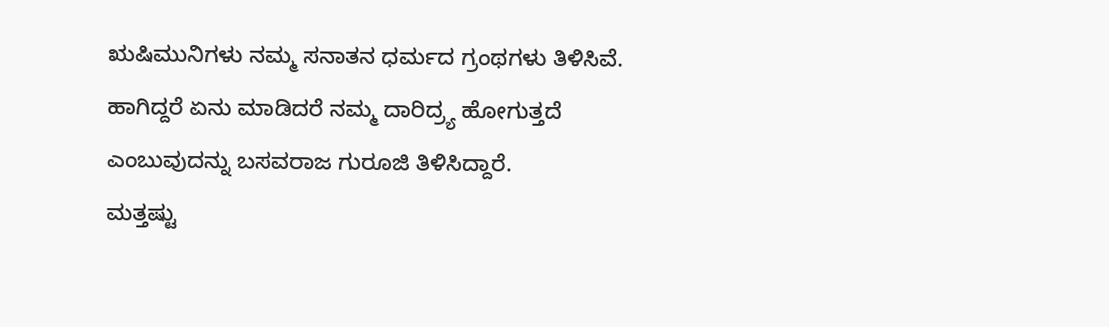ಋಷಿಮುನಿಗಳು ನಮ್ಮ ಸನಾತನ ಧರ್ಮದ ಗ್ರಂಥಗಳು ತಿಳಿಸಿವೆ. ಹಾಗಿದ್ದರೆ ಏನು ಮಾಡಿದರೆ ನಮ್ಮ ದಾರಿದ್ರ್ಯ ಹೋಗುತ್ತದೆ ಎಂಬುವುದನ್ನು ಬಸವರಾಜ ಗುರೂಜಿ ತಿಳಿಸಿದ್ದಾರೆ.
ಮತ್ತಷ್ಟು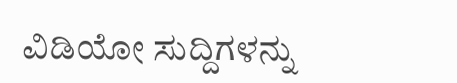ವಿಡಿಯೋ ಸುದ್ದಿಗಳನ್ನು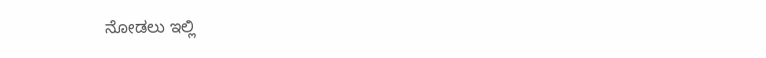ನೋಡಲು ಇಲ್ಲಿ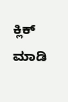ಕ್ಲಿಕ್ ಮಾಡಿ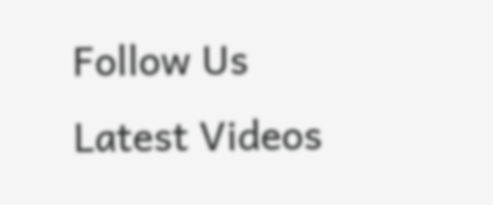Follow Us
Latest Videos